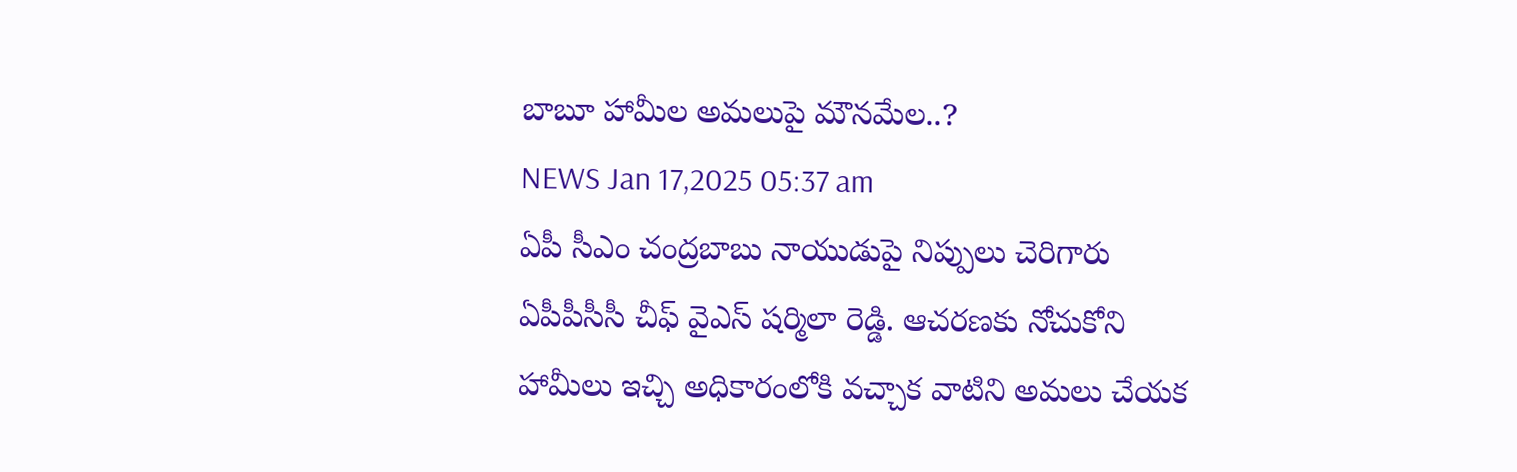బాబూ హామీల అమలుపై మౌనమేల..?
NEWS Jan 17,2025 05:37 am
ఏపీ సీఎం చంద్రబాబు నాయుడుపై నిప్పులు చెరిగారు ఏపీపీసీసీ చీఫ్ వైఎస్ షర్మిలా రెడ్డి. ఆచరణకు నోచుకోని హామీలు ఇచ్చి అధికారంలోకి వచ్చాక వాటిని అమలు చేయక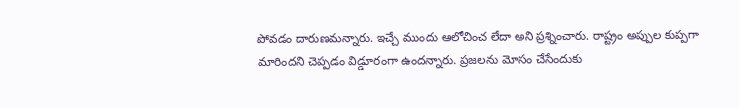పోవడం దారుణమన్నారు. ఇచ్చే ముందు ఆలోచించ లేదా అని ప్రశ్నించారు. రాష్ట్రం అప్పుల కుప్పగా మారిందని చెప్పడం విడ్డూరంగా ఉందన్నారు. ప్రజలను మోసం చేసేందుకు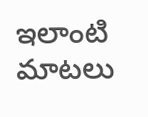ఇలాంటి మాటలు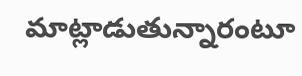మాట్లాడుతున్నారంటూ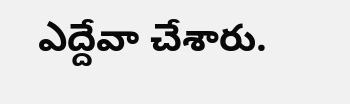ఎద్దేవా చేశారు.